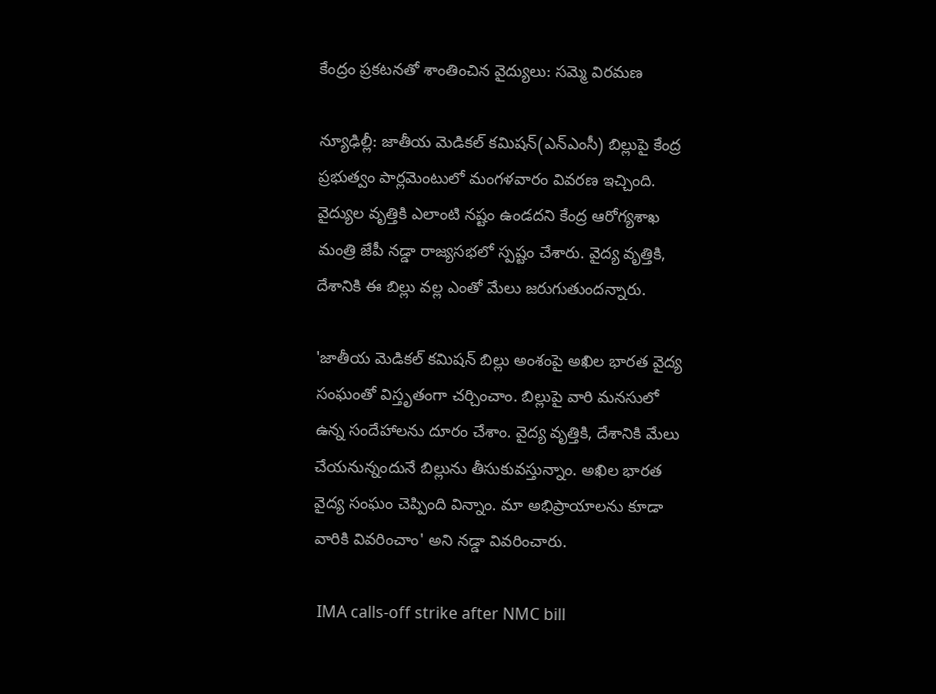కేంద్రం ప్రకటనతో శాంతించిన వైద్యులు: సమ్మె విరమణ

న్యూఢిల్లీ: జాతీయ మెడికల్‌ కమిషన్‌(ఎన్ఎంసీ) బిల్లుపై కేంద్ర ప్రభుత్వం పార్లమెంటులో మంగళవారం వివరణ ఇచ్చింది. వైద్యుల వృత్తికి ఎలాంటి నష్టం ఉండదని కేంద్ర ఆరోగ్యశాఖ మంత్రి జేపీ నడ్డా రాజ్యసభలో స్పష్టం చేశారు. వైద్య వృత్తికి, దేశానికి ఈ బిల్లు వల్ల ఎంతో మేలు జరుగుతుందన్నారు.

'జాతీయ మెడికల్‌ కమిషన్‌ బిల్లు అంశంపై అఖిల భారత వైద్య సంఘంతో విస్తృతంగా చర్చించాం. బిల్లుపై వారి మనసులో ఉన్న సందేహాలను దూరం చేశాం. వైద్య వృత్తికి, దేశానికి మేలు చేయనున్నందునే బిల్లును తీసుకువస్తున్నాం. అఖిల భారత వైద్య సంఘం చెప్పింది విన్నాం. మా అభిప్రాయాలను కూడా వారికి వివరించాం' అని నడ్డా వివరించారు.

 IMA calls-off strike after NMC bill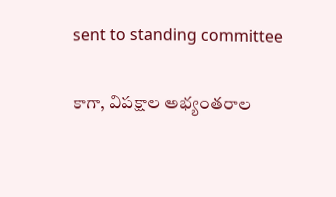sent to standing committee

కాగా, విపక్షాల అభ్యంతరాల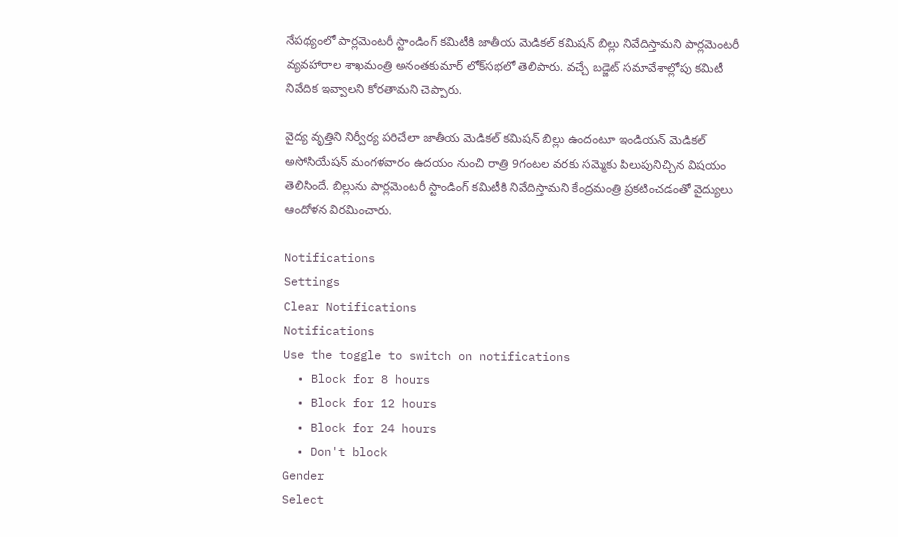నేపథ్యంలో పార్లమెంటరీ స్టాండింగ్‌ కమిటీకి జాతీయ మెడికల్‌ కమిషన్‌ బిల్లు నివేదిస్తామని పార్లమెంటరీ వ్యవహారాల శాఖమంత్రి అనంతకుమార్‌ లోక్‌సభలో తెలిపారు. వచ్చే బడ్జెట్‌ సమావేశాల్లోపు కమిటీ నివేదిక ఇవ్వాలని కోరతామని చెప్పారు.

వైద్య వృత్తిని నిర్వీర్య పరిచేలా జాతీయ మెడికల్‌ కమిషన్‌ బిల్లు ఉందంటూ ఇండియన్‌ మెడికల్‌ అసోసియేషన్‌ మంగళవారం ఉదయం నుంచి రాత్రి 9గంటల వరకు సమ్మెకు పిలుపునిచ్చిన విషయం తెలిసిందే. బిల్లును పార్లమెంటరీ స్టాండింగ్‌ కమిటీకి నివేదిస్తామని కేంద్రమంత్రి ప్రకటించడంతో వైద్యులు ఆందోళన విరమించారు.

Notifications
Settings
Clear Notifications
Notifications
Use the toggle to switch on notifications
  • Block for 8 hours
  • Block for 12 hours
  • Block for 24 hours
  • Don't block
Gender
Select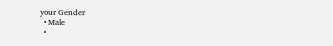your Gender
  • Male
  •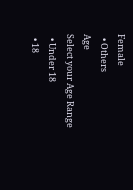Female
  • Others
Age
Select your Age Range
  • Under 18
  • 18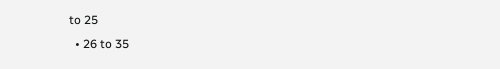to 25
  • 26 to 35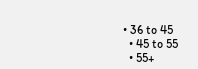• 36 to 45
  • 45 to 55
  • 55+